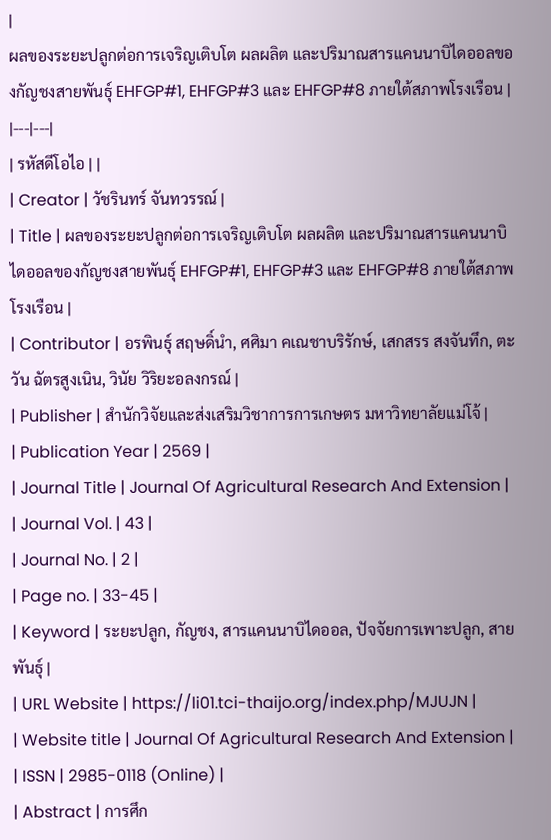|
ผลของระยะปลูกต่อการเจริญเติบโต ผลผลิต และปริมาณสารแคนนาบิไดออลของกัญชงสายพันธุ์ EHFGP#1, EHFGP#3 และ EHFGP#8 ภายใต้สภาพโรงเรือน |
|---|---|
| รหัสดีโอไอ | |
| Creator | วัชรินทร์ จันทวรรณ์ |
| Title | ผลของระยะปลูกต่อการเจริญเติบโต ผลผลิต และปริมาณสารแคนนาบิไดออลของกัญชงสายพันธุ์ EHFGP#1, EHFGP#3 และ EHFGP#8 ภายใต้สภาพโรงเรือน |
| Contributor | อรพินธุ์ สฤษดิ์นำ, ศศิมา คเณชาบริรักษ์, เสกสรร สงจันทึก, ตะวัน ฉัตรสูงเนิน, วินัย วิริยะอลงกรณ์ |
| Publisher | สำนักวิจัยและส่งเสริมวิชาการการเกษตร มหาวิทยาลัยแม่โจ้ |
| Publication Year | 2569 |
| Journal Title | Journal Of Agricultural Research And Extension |
| Journal Vol. | 43 |
| Journal No. | 2 |
| Page no. | 33-45 |
| Keyword | ระยะปลูก, กัญชง, สารแคนนาบิไดออล, ปัจจัยการเพาะปลูก, สายพันธุ์ |
| URL Website | https://li01.tci-thaijo.org/index.php/MJUJN |
| Website title | Journal Of Agricultural Research And Extension |
| ISSN | 2985-0118 (Online) |
| Abstract | การศึก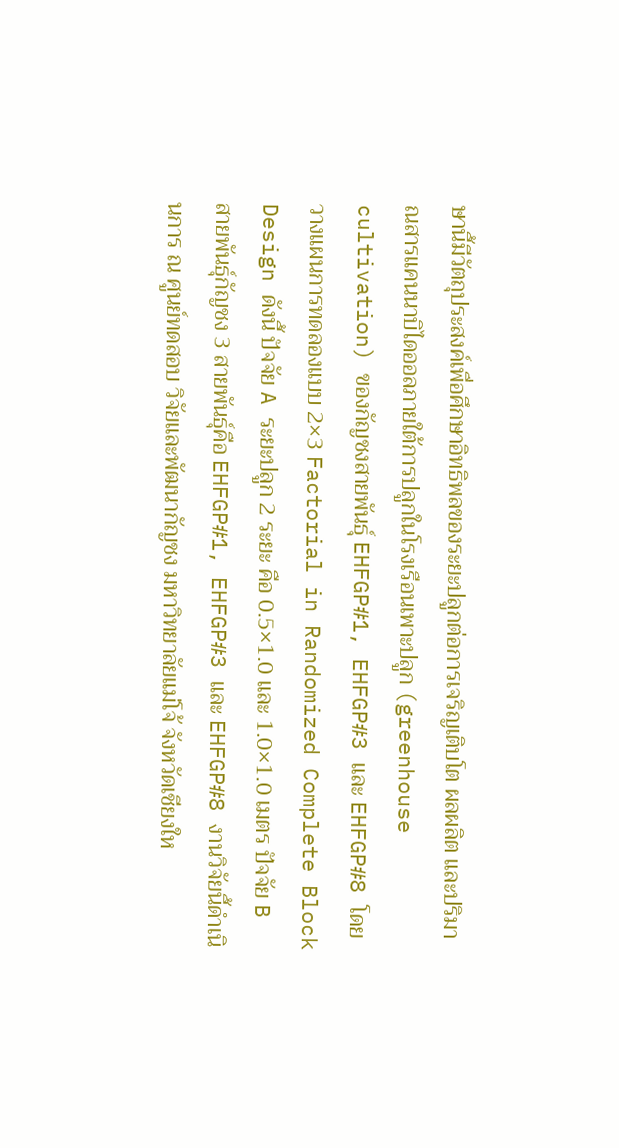ษานี้มีวัตถุประสงค์เพื่อศึกษาอิทธิพลของระยะปลูกต่อการเจริญเติบโต ผลผลิต และปริมาณสารแคนนาบิไดออลภายใต้การปลูกในโรงเรือนเพาะปลูก (greenhouse cultivation) ของกัญชงสายพันธุ์ EHFGP#1, EHFGP#3 และ EHFGP#8 โดยวางแผนการทดลองแบบ 2×3 Factorial in Randomized Complete Block Design ดังนี้ ปัจจัย A ระยะปลูก 2 ระยะ คือ 0.5×1.0 และ 1.0×1.0 เมตร ปัจจัย B สายพันธุ์กัญชง 3 สายพันธุ์คือ EHFGP#1, EHFGP#3 และ EHFGP#8 งานวิจัยนี้ดำเนินการ ณ ศูนย์ทดสอบ วิจัยและพัฒนากัญชง มหาวิทยาลัยแม่โจ้ จังหวัดเชียงให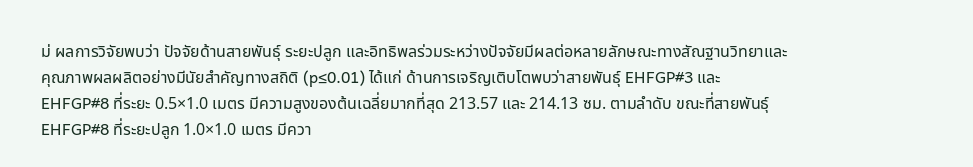ม่ ผลการวิจัยพบว่า ปัจจัยด้านสายพันธุ์ ระยะปลูก และอิทธิพลร่วมระหว่างปัจจัยมีผลต่อหลายลักษณะทางสัณฐานวิทยาและคุณภาพผลผลิตอย่างมีนัยสำคัญทางสถิติ (p≤0.01) ได้แก่ ด้านการเจริญเติบโตพบว่าสายพันธุ์ EHFGP#3 และ EHFGP#8 ที่ระยะ 0.5×1.0 เมตร มีความสูงของต้นเฉลี่ยมากที่สุด 213.57 และ 214.13 ซม. ตามลำดับ ขณะที่สายพันธุ์ EHFGP#8 ที่ระยะปลูก 1.0×1.0 เมตร มีควา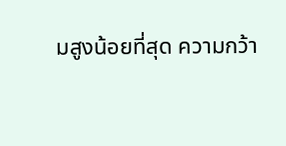มสูงน้อยที่สุด ความกว้า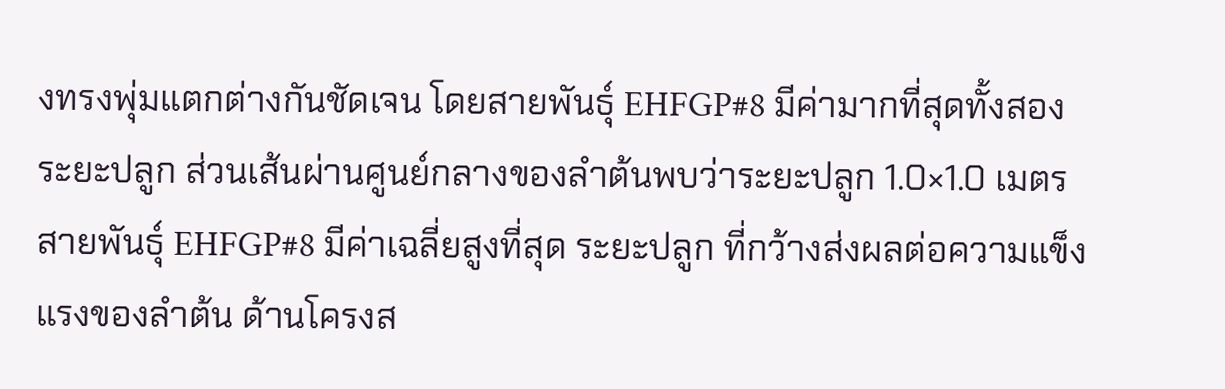งทรงพุ่มแตกต่างกันชัดเจน โดยสายพันธุ์ EHFGP#8 มีค่ามากที่สุดทั้งสองระยะปลูก ส่วนเส้นผ่านศูนย์กลางของลำต้นพบว่าระยะปลูก 1.0×1.0 เมตร สายพันธุ์ EHFGP#8 มีค่าเฉลี่ยสูงที่สุด ระยะปลูก ที่กว้างส่งผลต่อความแข็งแรงของลำต้น ด้านโครงส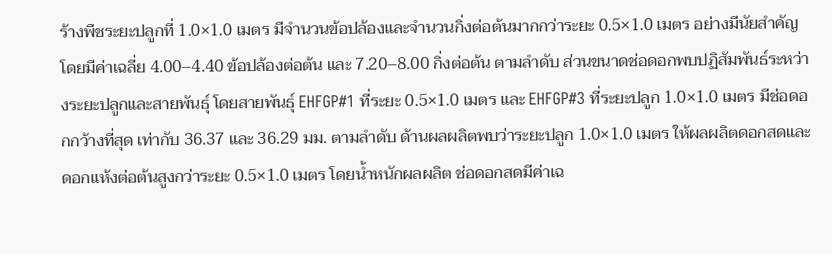ร้างพืชระยะปลูกที่ 1.0×1.0 เมตร มีจำนวนข้อปล้องและจำนวนกิ่งต่อต้นมากกว่าระยะ 0.5×1.0 เมตร อย่างมีนัยสำคัญ โดยมีค่าเฉลี่ย 4.00–4.40 ข้อปล้องต่อต้น และ 7.20–8.00 กิ่งต่อต้น ตามลำดับ ส่วนขนาดช่อดอกพบปฏิสัมพันธ์ระหว่างระยะปลูกและสายพันธุ์ โดยสายพันธุ์ EHFGP#1 ที่ระยะ 0.5×1.0 เมตร และ EHFGP#3 ที่ระยะปลูก 1.0×1.0 เมตร มีช่อดอกกว้างที่สุด เท่ากับ 36.37 และ 36.29 มม. ตามลำดับ ด้านผลผลิตพบว่าระยะปลูก 1.0×1.0 เมตร ให้ผลผลิตดอกสดและดอกแห้งต่อต้นสูงกว่าระยะ 0.5×1.0 เมตร โดยน้ำหนักผลผลิต ช่อดอกสดมีค่าเฉ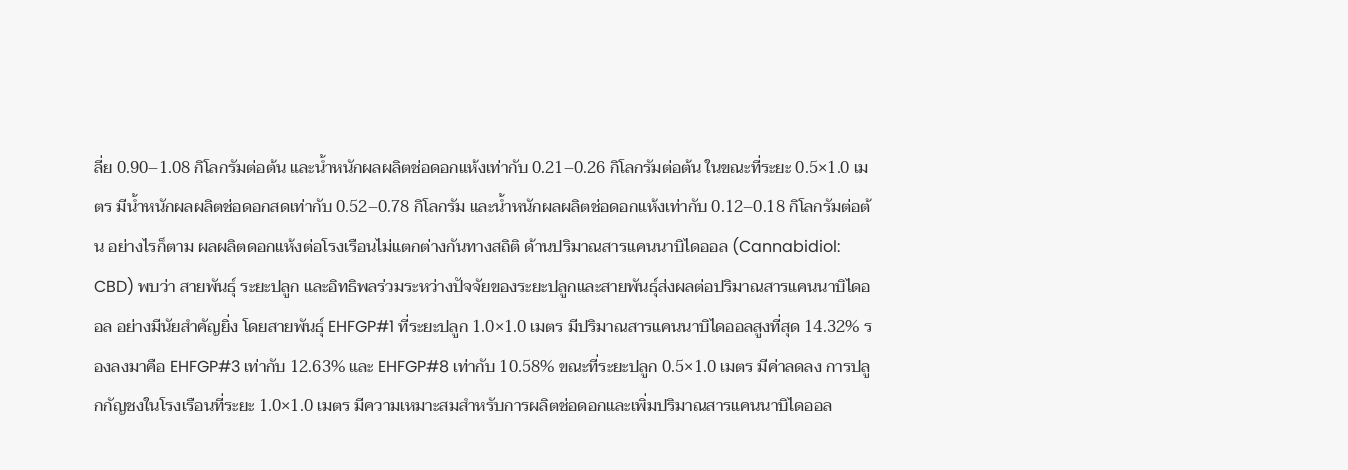ลี่ย 0.90–1.08 กิโลกรัมต่อต้น และน้ำหนักผลผลิตช่อดอกแห้งเท่ากับ 0.21–0.26 กิโลกรัมต่อต้น ในขณะที่ระยะ 0.5×1.0 เมตร มีน้ำหนักผลผลิตช่อดอกสดเท่ากับ 0.52–0.78 กิโลกรัม และน้ำหนักผลผลิตช่อดอกแห้งเท่ากับ 0.12–0.18 กิโลกรัมต่อต้น อย่างไรก็ตาม ผลผลิตดอกแห้งต่อโรงเรือนไม่แตกต่างกันทางสถิติ ด้านปริมาณสารแคนนาบิไดออล (Cannabidiol: CBD) พบว่า สายพันธุ์ ระยะปลูก และอิทธิพลร่วมระหว่างปัจจัยของระยะปลูกและสายพันธุ์ส่งผลต่อปริมาณสารแคนนาบิไดออล อย่างมีนัยสำคัญยิ่ง โดยสายพันธุ์ EHFGP#1 ที่ระยะปลูก 1.0×1.0 เมตร มีปริมาณสารแคนนาบิไดออลสูงที่สุด 14.32% รองลงมาคือ EHFGP#3 เท่ากับ 12.63% และ EHFGP#8 เท่ากับ 10.58% ขณะที่ระยะปลูก 0.5×1.0 เมตร มีค่าลดลง การปลูกกัญชงในโรงเรือนที่ระยะ 1.0×1.0 เมตร มีความเหมาะสมสำหรับการผลิตช่อดอกและเพิ่มปริมาณสารแคนนาบิไดออล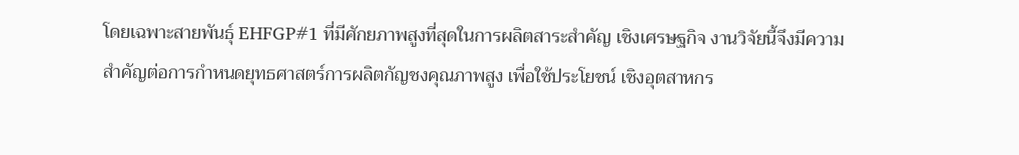โดยเฉพาะสายพันธุ์ EHFGP#1 ที่มีศักยภาพสูงที่สุดในการผลิตสาระสำคัญ เชิงเศรษฐกิจ งานวิจัยนี้จึงมีความสำคัญต่อการกำหนดยุทธศาสตร์การผลิตกัญชงคุณภาพสูง เพื่อใช้ประโยชน์ เชิงอุตสาหกร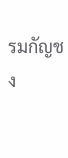รมกัญชง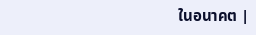ในอนาคต |